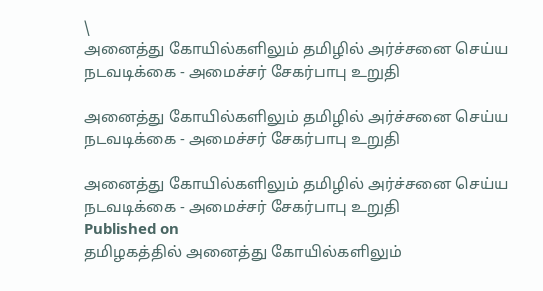\
அனைத்து கோயில்களிலும் தமிழில் அர்ச்சனை செய்ய நடவடிக்கை - அமைச்சர் சேகர்பாபு உறுதி

அனைத்து கோயில்களிலும் தமிழில் அர்ச்சனை செய்ய நடவடிக்கை - அமைச்சர் சேகர்பாபு உறுதி

அனைத்து கோயில்களிலும் தமிழில் அர்ச்சனை செய்ய நடவடிக்கை - அமைச்சர் சேகர்பாபு உறுதி
Published on
தமிழகத்தில் அனைத்து கோயில்களிலும்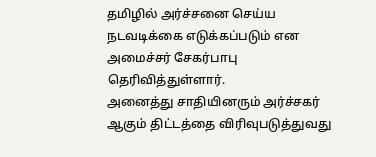தமிழில் அர்ச்சனை செய்ய நடவடிக்கை எடுக்கப்படும் என அமைச்சர் சேகர்பாபு தெரிவித்துள்ளார்.
அனைத்து சாதியினரும் அர்ச்சகர் ஆகும் திட்டத்தை விரிவுபடுத்துவது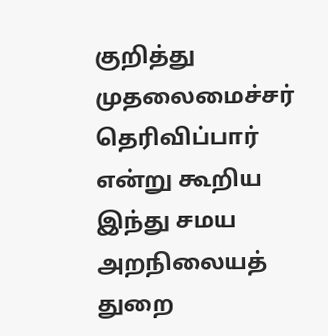குறித்து முதலைமைச்சர் தெரிவிப்பார் என்று கூறிய இந்து சமய அறநிலையத் துறை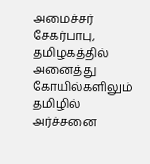அமைச்சர் சேகர்பாபு, தமிழகத்தில் அனைத்து கோயில்களிலும் தமிழில் அர்ச்சனை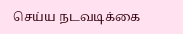செய்ய நடவடிக்கை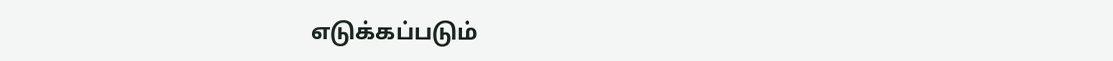எடுக்கப்படும்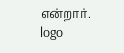என்றார்.
logo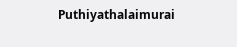Puthiyathalaimurai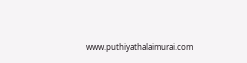www.puthiyathalaimurai.com